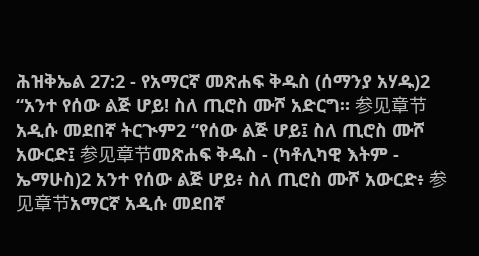ሕዝቅኤል 27:2 - የአማርኛ መጽሐፍ ቅዱስ (ሰማንያ አሃዱ)2 “አንተ የሰው ልጅ ሆይ! ስለ ጢሮስ ሙሾ አድርግ። 参见章节አዲሱ መደበኛ ትርጒም2 “የሰው ልጅ ሆይ፤ ስለ ጢሮስ ሙሾ አውርድ፤ 参见章节መጽሐፍ ቅዱስ - (ካቶሊካዊ እትም - ኤማሁስ)2 አንተ የሰው ልጅ ሆይ፥ ስለ ጢሮስ ሙሾ አውርድ፥ 参见章节አማርኛ አዲሱ መደበኛ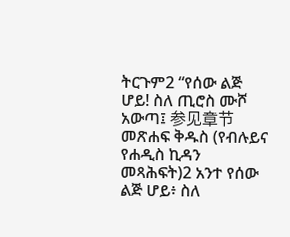ትርጉም2 “የሰው ልጅ ሆይ! ስለ ጢሮስ ሙሾ አውጣ፤ 参见章节መጽሐፍ ቅዱስ (የብሉይና የሐዲስ ኪዳን መጻሕፍት)2 አንተ የሰው ልጅ ሆይ፥ ስለ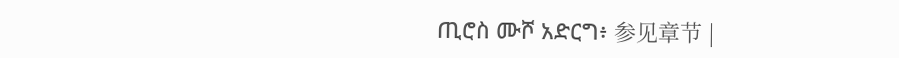ጢሮስ ሙሾ አድርግ፥ 参见章节 |